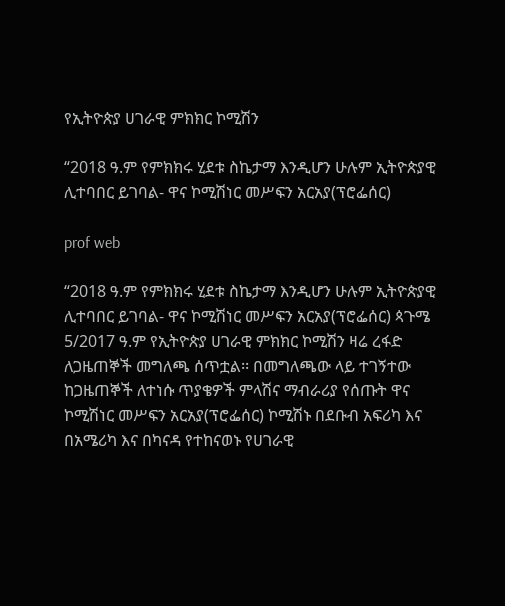የኢትዮጵያ ሀገራዊ ምክክር ኮሚሽን

“2018 ዓ.ም የምክክሩ ሂደቱ ስኬታማ እንዲሆን ሁሉም ኢትዮጵያዊ ሊተባበር ይገባል- ዋና ኮሚሽነር መሥፍን አርአያ(ፕሮፌሰር)

prof web

“2018 ዓ.ም የምክክሩ ሂደቱ ስኬታማ እንዲሆን ሁሉም ኢትዮጵያዊ ሊተባበር ይገባል- ዋና ኮሚሽነር መሥፍን አርአያ(ፕሮፌሰር) ጳጉሜ 5/2017 ዓ.ም የኢትዮጵያ ሀገራዊ ምክክር ኮሚሽን ዛሬ ረፋድ ለጋዜጠኞች መግለጫ ሰጥቷል፡፡ በመግለጫው ላይ ተገኝተው ከጋዜጠኞች ለተነሱ ጥያቄዎች ምላሽና ማብራሪያ የሰጡት ዋና ኮሚሽነር መሥፍን አርአያ(ፕሮፌሰር) ኮሚሽኑ በደቡብ አፍሪካ እና በአሜሪካ እና በካናዳ የተከናወኑ የሀገራዊ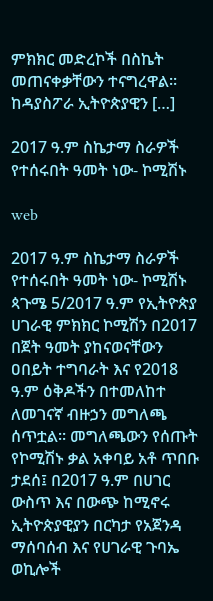ምክክር መድረኮች በስኬት መጠናቀቃቸውን ተናግረዋል፡፡ ከዳያስፖራ ኢትዮጵያዊን […]

2017 ዓ.ም ስኬታማ ስራዎች የተሰሩበት ዓመት ነው- ኮሚሽኑ

web

2017 ዓ.ም ስኬታማ ስራዎች የተሰሩበት ዓመት ነው- ኮሚሽኑ ጳጉሜ 5/2017 ዓ.ም የኢትዮጵያ ሀገራዊ ምክክር ኮሚሽን በ2017 በጀት ዓመት ያከናወናቸውን ዐበይት ተግባራት እና የ2018 ዓ.ም ዕቅዶችን በተመለከተ ለመገናኛ ብዙኃን መግለጫ ሰጥቷል፡፡ መግለጫውን የሰጡት የኮሚሽኑ ቃል አቀባይ አቶ ጥበቡ ታደሰ፤ በ2017 ዓ.ም በሀገር ውስጥ እና በውጭ ከሚኖሩ ኢትዮጵያዊያን በርካታ የአጀንዳ ማሰባሰብ እና የሀገራዊ ጉባኤ ወኪሎች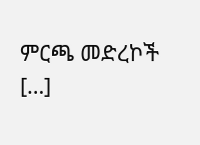ምርጫ መድረኮች […]